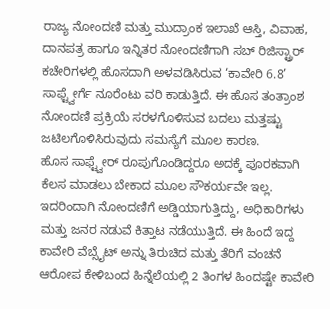ರಾಜ್ಯ ನೋಂದಣಿ ಮತ್ತು ಮುದ್ರಾಂಕ ಇಲಾಖೆ ಆಸ್ತಿ, ವಿವಾಹ, ದಾನಪತ್ರ ಹಾಗೂ ಇನ್ನಿತರ ನೋಂದಣಿಗಾಗಿ ಸಬ್ ರಿಜಿಸ್ಟ್ರಾರ್ ಕಚೇರಿಗಳಲ್ಲಿ ಹೊಸದಾಗಿ ಅಳವಡಿಸಿರುವ ‘ಕಾವೇರಿ 6.8’ ಸಾಫ್ಟ್ವೇರ್ಗೆ ನೂರೆಂಟು ವರಿ ಕಾಡುತ್ತಿದೆ. ಈ ಹೊಸ ತಂತ್ರಾಂಶ ನೋಂದಣಿ ಪ್ರಕ್ರಿಯೆ ಸರಳಗೊಳಿಸುವ ಬದಲು ಮತ್ತಷ್ಟು ಜಟಿಲಗೊಳಿಸಿರುವುದು ಸಮಸ್ಯೆಗೆ ಮೂಲ ಕಾರಣ.
ಹೊಸ ಸಾಫ್ಟ್ವೇರ್ ರೂಪುಗೊಂಡಿದ್ದರೂ ಅದಕ್ಕೆ ಪೂರಕವಾಗಿ ಕೆಲಸ ಮಾಡಲು ಬೇಕಾದ ಮೂಲ ಸೌಕರ್ಯವೇ ಇಲ್ಲ. ಇದರಿಂದಾಗಿ ನೋಂದಣಿಗೆ ಅಡ್ಡಿಯಾಗುತ್ತಿದ್ದು, ಅಧಿಕಾರಿಗಳು ಮತ್ತು ಜನರ ನಡುವೆ ಕಿತ್ತಾಟ ನಡೆಯುತ್ತಿದೆ. ಈ ಹಿಂದೆ ಇದ್ದ ಕಾವೇರಿ ವೆಬ್ಸೈಟ್ ಅನ್ನು ತಿರುಚಿದ ಮತ್ತು ತೆರಿಗೆ ವಂಚನೆ ಆರೋಪ ಕೇಳಿಬಂದ ಹಿನ್ನೆಲೆಯಲ್ಲಿ 2 ತಿಂಗಳ ಹಿಂದಷ್ಟೇ ಕಾವೇರಿ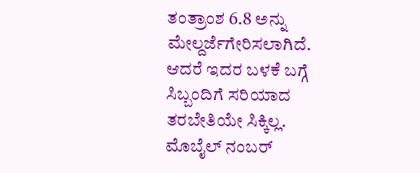ತಂತ್ರಾಂಶ 6.8 ಅನ್ನು ಮೇಲ್ದರ್ಜೆಗೇರಿಸಲಾಗಿದೆ. ಆದರೆ ಇದರ ಬಳಕೆ ಬಗ್ಗೆ ಸಿಬ್ಬಂದಿಗೆ ಸರಿಯಾದ ತರಬೇತಿಯೇ ಸಿಕ್ಕಿಲ್ಲ.
ಮೊಬೈಲ್ ನಂಬರ್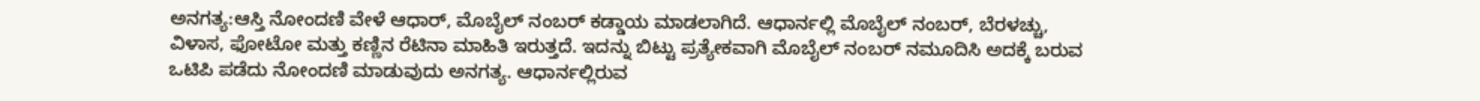ಅನಗತ್ಯ:ಆಸ್ತಿ ನೋಂದಣಿ ವೇಳೆ ಆಧಾರ್, ಮೊಬೈಲ್ ನಂಬರ್ ಕಡ್ಡಾಯ ಮಾಡಲಾಗಿದೆ. ಆಧಾರ್ನಲ್ಲಿ ಮೊಬೈಲ್ ನಂಬರ್, ಬೆರಳಚ್ಚು, ವಿಳಾಸ, ಫೋಟೋ ಮತ್ತು ಕಣ್ಣಿನ ರೆಟಿನಾ ಮಾಹಿತಿ ಇರುತ್ತದೆ. ಇದನ್ನು ಬಿಟ್ಟು ಪ್ರತ್ಯೇಕವಾಗಿ ಮೊಬೈಲ್ ನಂಬರ್ ನಮೂದಿಸಿ ಅದಕ್ಕೆ ಬರುವ ಒಟಿಪಿ ಪಡೆದು ನೋಂದಣಿ ಮಾಡುವುದು ಅನಗತ್ಯ. ಆಧಾರ್ನಲ್ಲಿರುವ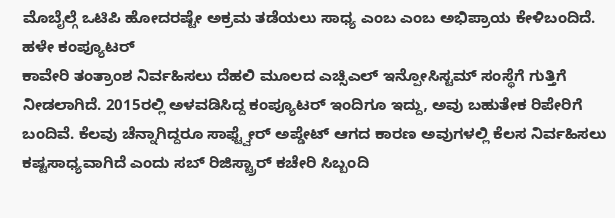ಮೊಬೈಲ್ಗೆ ಒಟಿಪಿ ಹೋದರಷ್ಟೇ ಅಕ್ರಮ ತಡೆಯಲು ಸಾಧ್ಯ ಎಂಬ ಎಂಬ ಅಭಿಪ್ರಾಯ ಕೇಳಿಬಂದಿದೆ.
ಹಳೇ ಕಂಪ್ಯೂಟರ್
ಕಾವೇರಿ ತಂತ್ರಾಂಶ ನಿರ್ವಹಿಸಲು ದೆಹಲಿ ಮೂಲದ ಎಚ್ಸಿಎಲ್ ಇನ್ಪೋಸಿಸ್ಟಮ್ ಸಂಸ್ಥೆಗೆ ಗುತ್ತಿಗೆ ನೀಡಲಾಗಿದೆ. 2015ರಲ್ಲಿ ಅಳವಡಿಸಿದ್ದ ಕಂಪ್ಯೂಟರ್ ಇಂದಿಗೂ ಇದ್ದು, ಅವು ಬಹುತೇಕ ರಿಪೇರಿಗೆ ಬಂದಿವೆ. ಕೆಲವು ಚೆನ್ನಾಗಿದ್ದರೂ ಸಾಫ್ಟ್ವೇರ್ ಅಪ್ಡೇಟ್ ಆಗದ ಕಾರಣ ಅವುಗಳಲ್ಲಿ ಕೆಲಸ ನಿರ್ವಹಿಸಲು ಕಷ್ಟಸಾಧ್ಯವಾಗಿದೆ ಎಂದು ಸಬ್ ರಿಜಿಸ್ಟ್ರಾರ್ ಕಚೇರಿ ಸಿಬ್ಬಂದಿ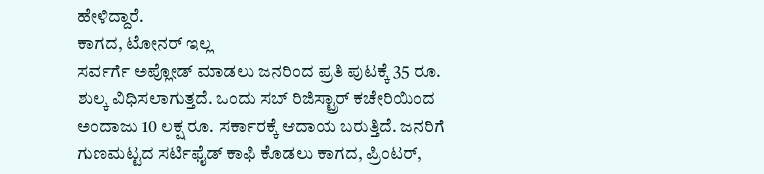ಹೇಳಿದ್ದಾರೆ.
ಕಾಗದ, ಟೋನರ್ ಇಲ್ಲ
ಸರ್ವರ್ಗೆ ಅಪ್ಲೋಡ್ ಮಾಡಲು ಜನರಿಂದ ಪ್ರತಿ ಪುಟಕ್ಕೆ 35 ರೂ. ಶುಲ್ಕ ವಿಧಿಸಲಾಗುತ್ತದೆ. ಒಂದು ಸಬ್ ರಿಜಿಸ್ಟ್ರಾರ್ ಕಚೇರಿಯಿಂದ ಅಂದಾಜು 10 ಲಕ್ಷ ರೂ. ಸರ್ಕಾರಕ್ಕೆ ಆದಾಯ ಬರುತ್ತಿದೆ. ಜನರಿಗೆ ಗುಣಮಟ್ಟದ ಸರ್ಟಿಫೈಡ್ ಕಾಫಿ ಕೊಡಲು ಕಾಗದ, ಪ್ರಿಂಟರ್,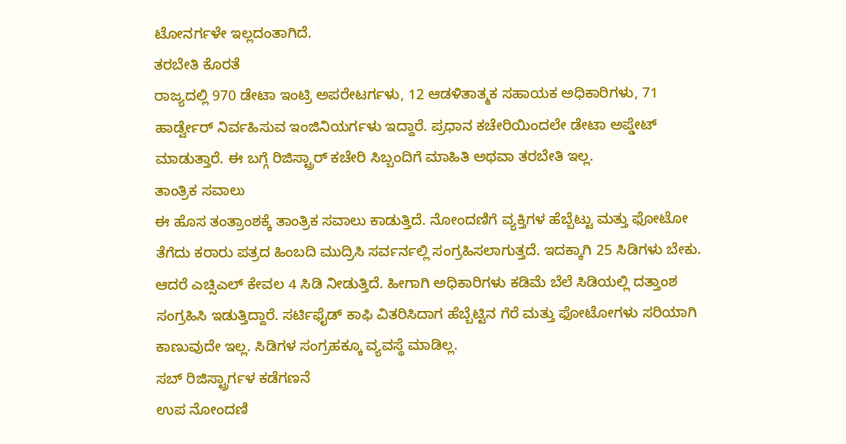ಟೋನರ್ಗಳೇ ಇಲ್ಲದಂತಾಗಿದೆ.
ತರಬೇತಿ ಕೊರತೆ
ರಾಜ್ಯದಲ್ಲಿ 970 ಡೇಟಾ ಇಂಟ್ರಿ ಅಪರೇಟರ್ಗಳು, 12 ಆಡಳಿತಾತ್ಮಕ ಸಹಾಯಕ ಅಧಿಕಾರಿಗಳು, 71 ಹಾರ್ಡ್ವೇರ್ ನಿರ್ವಹಿಸುವ ಇಂಜಿನಿಯರ್ಗಳು ಇದ್ದಾರೆ. ಪ್ರಧಾನ ಕಚೇರಿಯಿಂದಲೇ ಡೇಟಾ ಅಪ್ಡೇಟ್ ಮಾಡುತ್ತಾರೆ. ಈ ಬಗ್ಗೆ ರಿಜಿಸ್ಟ್ರಾರ್ ಕಚೇರಿ ಸಿಬ್ಬಂದಿಗೆ ಮಾಹಿತಿ ಅಥವಾ ತರಬೇತಿ ಇಲ್ಲ.
ತಾಂತ್ರಿಕ ಸವಾಲು
ಈ ಹೊಸ ತಂತ್ರಾಂಶಕ್ಕೆ ತಾಂತ್ರಿಕ ಸವಾಲು ಕಾಡುತ್ತಿದೆ. ನೋಂದಣಿಗೆ ವ್ಯಕ್ತಿಗಳ ಹೆಬ್ಬೆಟ್ಟು ಮತ್ತು ಫೋಟೋ ತೆಗೆದು ಕರಾರು ಪತ್ರದ ಹಿಂಬದಿ ಮುದ್ರಿಸಿ ಸರ್ವರ್ನಲ್ಲಿ ಸಂಗ್ರಹಿಸಲಾಗುತ್ತದೆ. ಇದಕ್ಕಾಗಿ 25 ಸಿಡಿಗಳು ಬೇಕು. ಆದರೆ ಎಚ್ಸಿಎಲ್ ಕೇವಲ 4 ಸಿಡಿ ನೀಡುತ್ತಿದೆ. ಹೀಗಾಗಿ ಅಧಿಕಾರಿಗಳು ಕಡಿಮೆ ಬೆಲೆ ಸಿಡಿಯಲ್ಲಿ ದತ್ತಾಂಶ ಸಂಗ್ರಹಿಸಿ ಇಡುತ್ತಿದ್ದಾರೆ. ಸರ್ಟಿಫೈಡ್ ಕಾಫಿ ವಿತರಿಸಿದಾಗ ಹೆಬ್ಬೆಟ್ಟಿನ ಗೆರೆ ಮತ್ತು ಫೋಟೋಗಳು ಸರಿಯಾಗಿ ಕಾಣುವುದೇ ಇಲ್ಲ. ಸಿಡಿಗಳ ಸಂಗ್ರಹಕ್ಕೂ ವ್ಯವಸ್ಥೆ ಮಾಡಿಲ್ಲ.
ಸಬ್ ರಿಜಿಸ್ಟ್ರಾರ್ಗಳ ಕಡೆಗಣನೆ
ಉಪ ನೋಂದಣಿ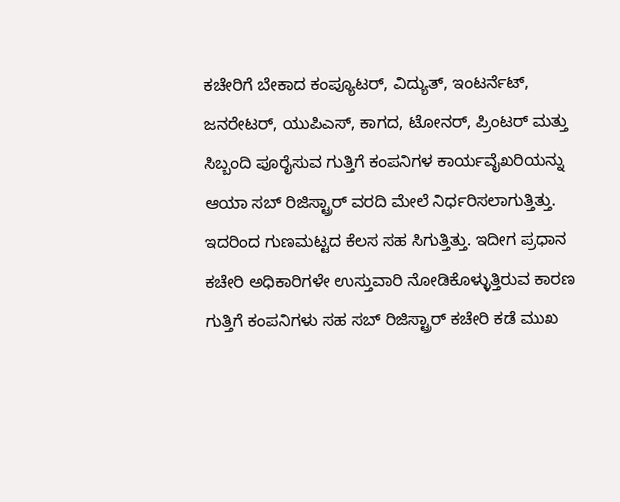ಕಚೇರಿಗೆ ಬೇಕಾದ ಕಂಪ್ಯೂಟರ್, ವಿದ್ಯುತ್, ಇಂಟರ್ನೆಟ್, ಜನರೇಟರ್, ಯುಪಿಎಸ್, ಕಾಗದ, ಟೋನರ್, ಪ್ರಿಂಟರ್ ಮತ್ತು ಸಿಬ್ಬಂದಿ ಪೂರೈಸುವ ಗುತ್ತಿಗೆ ಕಂಪನಿಗಳ ಕಾರ್ಯವೈಖರಿಯನ್ನು ಆಯಾ ಸಬ್ ರಿಜಿಸ್ಟ್ರಾರ್ ವರದಿ ಮೇಲೆ ನಿರ್ಧರಿಸಲಾಗುತ್ತಿತ್ತು. ಇದರಿಂದ ಗುಣಮಟ್ಟದ ಕೆಲಸ ಸಹ ಸಿಗುತ್ತಿತ್ತು. ಇದೀಗ ಪ್ರಧಾನ ಕಚೇರಿ ಅಧಿಕಾರಿಗಳೇ ಉಸ್ತುವಾರಿ ನೋಡಿಕೊಳ್ಳುತ್ತಿರುವ ಕಾರಣ ಗುತ್ತಿಗೆ ಕಂಪನಿಗಳು ಸಹ ಸಬ್ ರಿಜಿಸ್ಟ್ರಾರ್ ಕಚೇರಿ ಕಡೆ ಮುಖ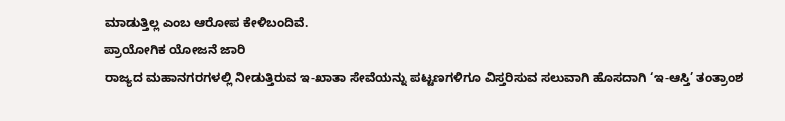ಮಾಡುತ್ತಿಲ್ಲ ಎಂಬ ಆರೋಪ ಕೇಳಿಬಂದಿವೆ.
ಪ್ರಾಯೋಗಿಕ ಯೋಜನೆ ಜಾರಿ
ರಾಜ್ಯದ ಮಹಾನಗರಗಳಲ್ಲಿ ನೀಡುತ್ತಿರುವ ಇ-ಖಾತಾ ಸೇವೆಯನ್ನು ಪಟ್ಟಣಗಳಿಗೂ ವಿಸ್ತರಿಸುವ ಸಲುವಾಗಿ ಹೊಸದಾಗಿ ‘ಇ-ಆಸ್ತಿ’ ತಂತ್ರಾಂಶ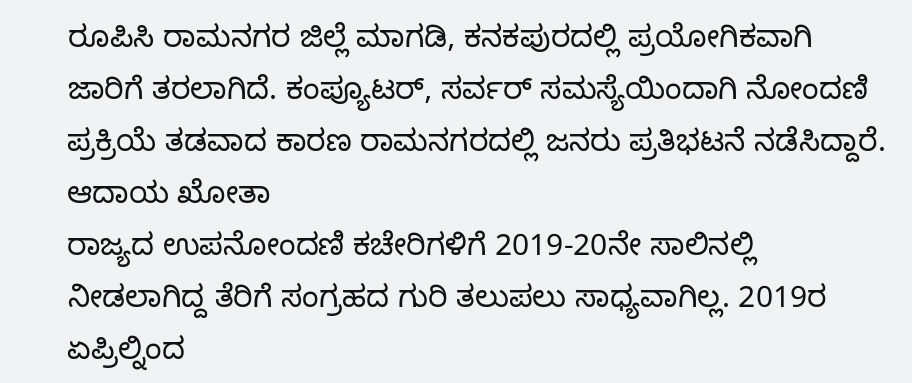ರೂಪಿಸಿ ರಾಮನಗರ ಜಿಲ್ಲೆ ಮಾಗಡಿ, ಕನಕಪುರದಲ್ಲಿ ಪ್ರಯೋಗಿಕವಾಗಿ ಜಾರಿಗೆ ತರಲಾಗಿದೆ. ಕಂಪ್ಯೂಟರ್, ಸರ್ವರ್ ಸಮಸ್ಯೆಯಿಂದಾಗಿ ನೋಂದಣಿ ಪ್ರಕ್ರಿಯೆ ತಡವಾದ ಕಾರಣ ರಾಮನಗರದಲ್ಲಿ ಜನರು ಪ್ರತಿಭಟನೆ ನಡೆಸಿದ್ದಾರೆ.
ಆದಾಯ ಖೋತಾ
ರಾಜ್ಯದ ಉಪನೋಂದಣಿ ಕಚೇರಿಗಳಿಗೆ 2019-20ನೇ ಸಾಲಿನಲ್ಲಿ ನೀಡಲಾಗಿದ್ದ ತೆರಿಗೆ ಸಂಗ್ರಹದ ಗುರಿ ತಲುಪಲು ಸಾಧ್ಯವಾಗಿಲ್ಲ. 2019ರ ಏಪ್ರಿಲ್ನಿಂದ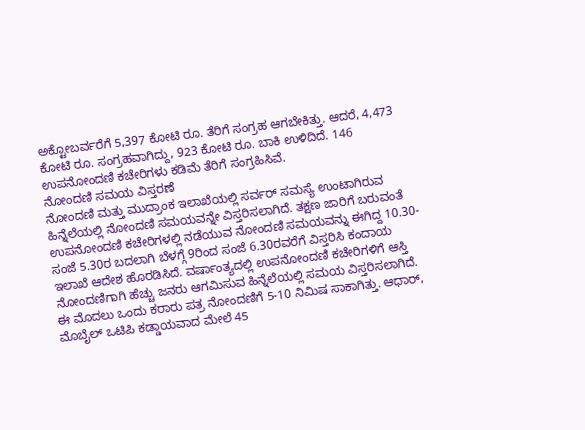ಅಕ್ಟೋಬರ್ವರೆಗೆ 5,397 ಕೋಟಿ ರೂ. ತೆರಿಗೆ ಸಂಗ್ರಹ ಆಗಬೇಕಿತ್ತು. ಆದರೆ, 4,473 ಕೋಟಿ ರೂ. ಸಂಗ್ರಹವಾಗಿದ್ದು, 923 ಕೋಟಿ ರೂ. ಬಾಕಿ ಉಳಿದಿದೆ. 146 ಉಪನೋಂದಣಿ ಕಚೇರಿಗಳು ಕಡಿಮೆ ತೆರಿಗೆ ಸಂಗ್ರಹಿಸಿವೆ.
ನೋಂದಣಿ ಸಮಯ ವಿಸ್ತರಣೆ
ನೋಂದಣಿ ಮತ್ತು ಮುದ್ರಾಂಕ ಇಲಾಖೆಯಲ್ಲಿ ಸರ್ವರ್ ಸಮಸ್ಯೆ ಉಂಟಾಗಿರುವ ಹಿನ್ನೆಲೆಯಲ್ಲಿ ನೋಂದಣಿ ಸಮಯವನ್ನೇ ವಿಸ್ತರಿಸಲಾಗಿದೆ. ತಕ್ಷಣ ಜಾರಿಗೆ ಬರುವಂತೆ ಉಪನೋಂದಣಿ ಕಚೇರಿಗಳಲ್ಲಿ ನಡೆಯುವ ನೋಂದಣಿ ಸಮಯವನ್ನು ಈಗಿದ್ದ 10.30-ಸಂಜೆ 5.30ರ ಬದಲಾಗಿ ಬೆಳಗ್ಗೆ 9ರಿಂದ ಸಂಜೆ 6.30ರವರೆಗೆ ವಿಸ್ತರಿಸಿ ಕಂದಾಯ ಇಲಾಖೆ ಆದೇಶ ಹೊರಡಿಸಿದೆ. ವರ್ಷಾಂತ್ಯದಲ್ಲಿ ಉಪನೋಂದಣಿ ಕಚೇರಿಗಳಿಗೆ ಆಸ್ತಿ ನೋಂದಣಿಗಾಗಿ ಹೆಚ್ಚು ಜನರು ಆಗಮಿಸುವ ಹಿನ್ನೆಲೆಯಲ್ಲಿ ಸಮಯ ವಿಸ್ತರಿಸಲಾಗಿದೆ. ಈ ಮೊದಲು ಒಂದು ಕರಾರು ಪತ್ರ ನೋಂದಣಿಗೆ 5-10 ನಿಮಿಷ ಸಾಕಾಗಿತ್ತು. ಆಧಾರ್, ಮೊಬೈಲ್ ಒಟಿಪಿ ಕಡ್ಡಾಯವಾದ ಮೇಲೆ 45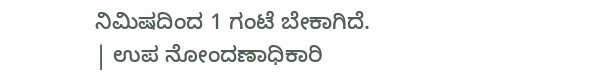ನಿಮಿಷದಿಂದ 1 ಗಂಟೆ ಬೇಕಾಗಿದೆ.
| ಉಪ ನೋಂದಣಾಧಿಕಾರಿ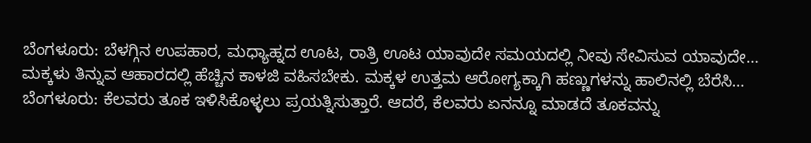ಬೆಂಗಳೂರು: ಬೆಳಗ್ಗಿನ ಉಪಹಾರ, ಮಧ್ಯಾಹ್ನದ ಊಟ, ರಾತ್ರಿ ಊಟ ಯಾವುದೇ ಸಮಯದಲ್ಲಿ ನೀವು ಸೇವಿಸುವ ಯಾವುದೇ…
ಮಕ್ಕಳು ತಿನ್ನುವ ಆಹಾರದಲ್ಲಿ ಹೆಚ್ಚಿನ ಕಾಳಜಿ ವಹಿಸಬೇಕು. ಮಕ್ಕಳ ಉತ್ತಮ ಆರೋಗ್ಯಕ್ಕಾಗಿ ಹಣ್ಣುಗಳನ್ನು ಹಾಲಿನಲ್ಲಿ ಬೆರೆಸಿ…
ಬೆಂಗಳೂರು: ಕೆಲವರು ತೂಕ ಇಳಿಸಿಕೊಳ್ಳಲು ಪ್ರಯತ್ನಿಸುತ್ತಾರೆ. ಆದರೆ, ಕೆಲವರು ಏನನ್ನೂ ಮಾಡದೆ ತೂಕವನ್ನು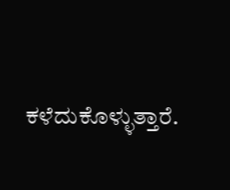ಕಳೆದುಕೊಳ್ಳುತ್ತಾರೆ.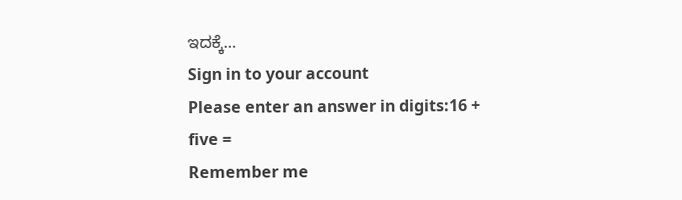ಇದಕ್ಕೆ…
Sign in to your account
Please enter an answer in digits:16 + five =
Remember me